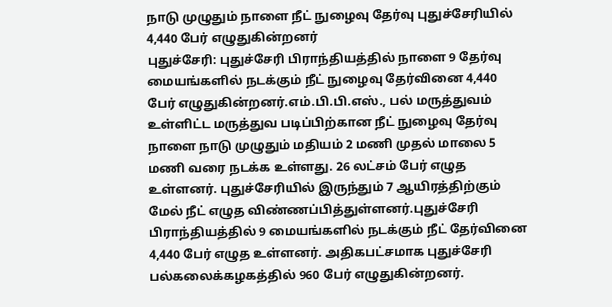நாடு முழுதும் நாளை நீட் நுழைவு தேர்வு புதுச்சேரியில் 4,440 பேர் எழுதுகின்றனர்
புதுச்சேரி: புதுச்சேரி பிராந்தியத்தில் நாளை 9 தேர்வு மையங்களில் நடக்கும் நீட் நுழைவு தேர்வினை 4,440 பேர் எழுதுகின்றனர்.எம்.பி.பி.எஸ்., பல் மருத்துவம் உள்ளிட்ட மருத்துவ படிப்பிற்கான நீட் நுழைவு தேர்வு நாளை நாடு முழுதும் மதியம் 2 மணி முதல் மாலை 5 மணி வரை நடக்க உள்ளது. 26 லட்சம் பேர் எழுத உள்ளனர். புதுச்சேரியில் இருந்தும் 7 ஆயிரத்திற்கும் மேல் நீட் எழுத விண்ணப்பித்துள்ளனர்.புதுச்சேரி பிராந்தியத்தில் 9 மையங்களில் நடக்கும் நீட் தேர்வினை 4,440 பேர் எழுத உள்ளனர். அதிகபட்சமாக புதுச்சேரி பல்கலைக்கழகத்தில் 960 பேர் எழுதுகின்றனர்.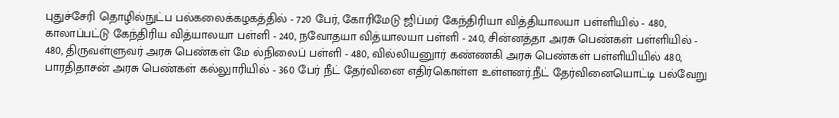புதுச்சேரி தொழில்நுட்ப பல்கலைக்கழகத்தில் - 720 பேர், கோரிமேடு ஜிப்மர் கேந்திரியா வித்தியாலயா பள்ளியில் - 480, காலாப்பட்டு கேந்திரிய வித்யாலயா பள்ளி - 240, நவோதயா வித்யாலயா பள்ளி - 240, சின்னத்தா அரசு பெண்கள் பள்ளியில் - 480, திருவள்ளுவர் அரசு பெண்கள் மே ல்நிலைப் பள்ளி - 480, வில்லியனுார் கண்ணகி அரசு பெண்கள் பள்ளியியில் 480, பாரதிதாசன் அரசு பெண்கள் கல்லுாரியில் - 360 பேர் நீட் தேர்வினை எதிர்கொள்ள உள்ளனர்.நீட் தேர்வினையொட்டி பல்வேறு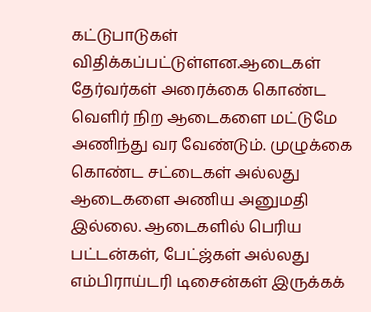கட்டுபாடுகள் விதிக்கப்பட்டுள்ளன.ஆடைகள் தேர்வர்கள் அரைக்கை கொண்ட வெளிர் நிற ஆடைகளை மட்டுமே அணிந்து வர வேண்டும். முழுக்கை கொண்ட சட்டைகள் அல்லது ஆடைகளை அணிய அனுமதி இல்லை. ஆடைகளில் பெரிய பட்டன்கள், பேட்ஜ்கள் அல்லது எம்பிராய்டரி டிசைன்கள் இருக்கக்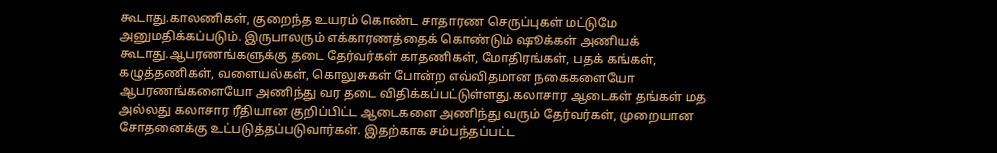கூடாது.காலணிகள், குறைந்த உயரம் கொண்ட சாதாரண செருப்புகள் மட்டுமே அனுமதிக்கப்படும். இருபாலரும் எக்காரணத்தைக் கொண்டும் ஷூக்கள் அணியக் கூடாது.ஆபரணங்களுக்கு தடை தேர்வர்கள் காதணிகள், மோதிரங்கள், பதக் கங்கள், கழுத்தணிகள், வளையல்கள், கொலுசுகள் போன்ற எவ்விதமான நகைகளையோ ஆபரணங்களையோ அணிந்து வர தடை விதிக்கப்பட்டுள்ளது.கலாசார ஆடைகள் தங்கள் மத அல்லது கலாசார ரீதியான குறிப்பிட்ட ஆடைகளை அணிந்து வரும் தேர்வர்கள், முறையான சோதனைக்கு உட்படுத்தப்படுவார்கள். இதற்காக சம்பந்தப்பட்ட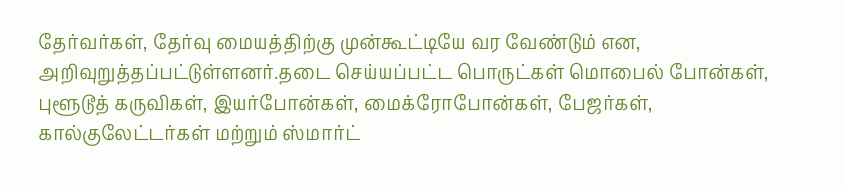தேர்வர்கள், தேர்வு மையத்திற்கு முன்கூட்டியே வர வேண்டும் என, அறிவுறுத்தப்பட்டுள்ளனர்.தடை செய்யப்பட்ட பொருட்கள் மொபைல் போன்கள், புளூடூத் கருவிகள், இயர்போன்கள், மைக்ரோபோன்கள், பேஜர்கள், கால்குலேட்டர்கள் மற்றும் ஸ்மார்ட்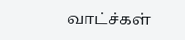வாட்ச்கள்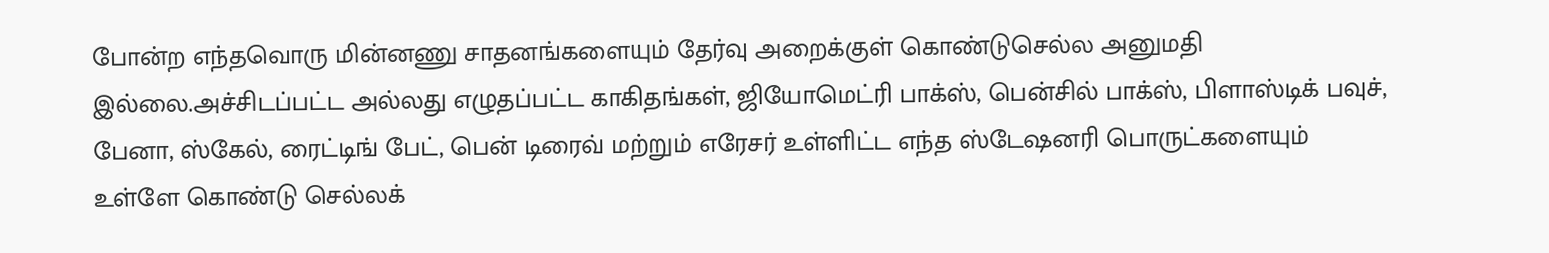போன்ற எந்தவொரு மின்னணு சாதனங்களையும் தேர்வு அறைக்குள் கொண்டுசெல்ல அனுமதி இல்லை.அச்சிடப்பட்ட அல்லது எழுதப்பட்ட காகிதங்கள், ஜியோமெட்ரி பாக்ஸ், பென்சில் பாக்ஸ், பிளாஸ்டிக் பவுச், பேனா, ஸ்கேல், ரைட்டிங் பேட், பென் டிரைவ் மற்றும் எரேசர் உள்ளிட்ட எந்த ஸ்டேஷனரி பொருட்களையும் உள்ளே கொண்டு செல்லக்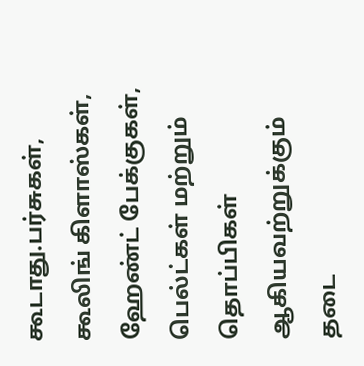கூடாது.பர்சுகள், கூலிங் கிளாஸ்கள், ஹேண்ட் பேக்குகள், பெல்ட்கள் மற்றும் தொப்பிகள் ஆகியவற்றுக்கும் தடை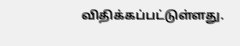விதிக்கப்பட்டுள்ளது.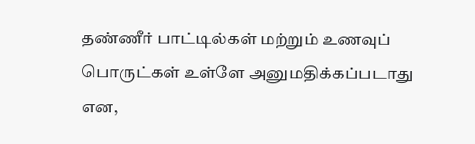தண்ணீர் பாட்டில்கள் மற்றும் உணவுப் பொருட்கள் உள்ளே அனுமதிக்கப்படாது என,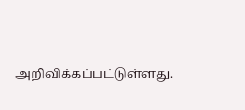அறிவிக்கப்பட்டுள்ளது.